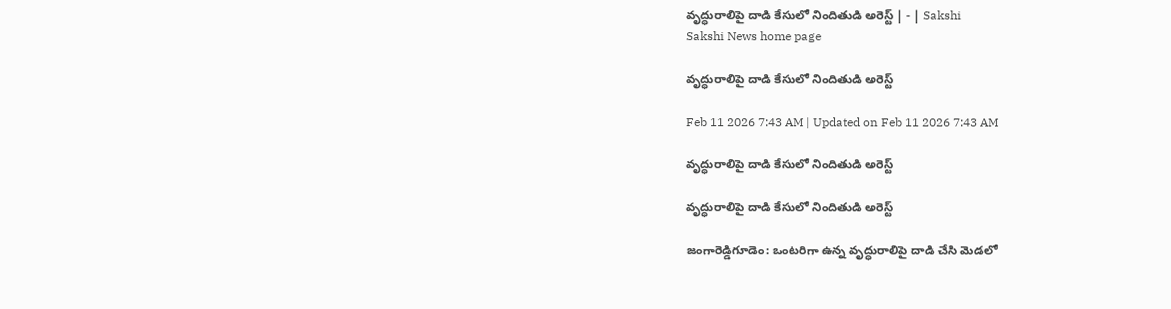వృద్ధురాలిపై దాడి కేసులో నిందితుడి అరెస్ట్‌ | - | Sakshi
Sakshi News home page

వృద్ధురాలిపై దాడి కేసులో నిందితుడి అరెస్ట్‌

Feb 11 2026 7:43 AM | Updated on Feb 11 2026 7:43 AM

వృద్ధురాలిపై దాడి కేసులో నిందితుడి అరెస్ట్‌

వృద్ధురాలిపై దాడి కేసులో నిందితుడి అరెస్ట్‌

జంగారెడ్డిగూడెం: ఒంటరిగా ఉన్న వృద్ధురాలిపై దాడి చేసి మెడలో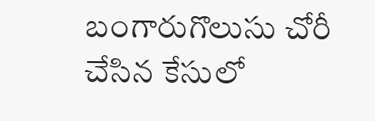బంగారుగొలుసు చోరీ చేసిన కేసులో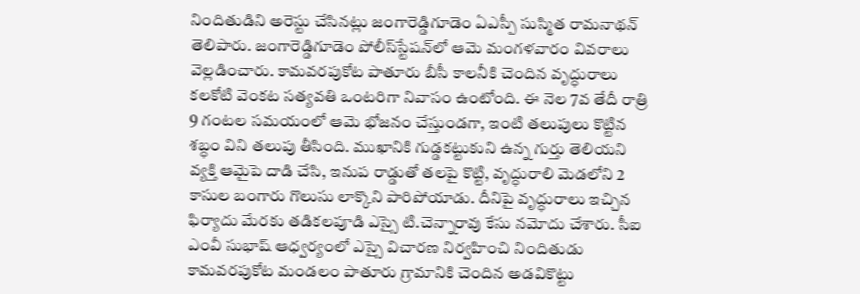నిందితుడిని అరెస్టు చేసినట్లు జంగారెడ్డిగూడెం ఏఎస్పీ సుస్మిత రామనాథన్‌ తెలిపారు. జంగారెడ్డిగూడెం పోలీస్‌స్టేషన్‌లో ఆమె మంగళవారం వివరాలు వెల్లడించారు. కామవరపుకోట పాతూరు బీసీ కాలనీకి చెందిన వృద్ధురాలు కలకోటి వెంకట సత్యవతి ఒంటరిగా నివాసం ఉంటోంది. ఈ నెల 7వ తేదీ రాత్రి 9 గంటల సమయంలో ఆమె భోజనం చేస్తుండగా, ఇంటి తలుపులు కొట్టిన శబ్ధం విని తలుపు తీసింది. ముఖానికి గుడ్డకట్టుకుని ఉన్న గుర్తు తెలియని వ్యక్తి ఆమైపె దాడి చేసి, ఇనుప రాడ్డుతో తలపై కొట్టి, వృద్ధురాలి మెడలోని 2 కాసుల బంగారు గొలుసు లాక్కొని పారిపోయాడు. దీనిపై వృద్ధురాలు ఇచ్చిన ఫిర్యాదు మేరకు తడికలపూడి ఎస్సై టి.చెన్నారావు కేసు నమోదు చేశారు. సీఐ ఎంవీ సుభాష్‌ ఆధ్వర్యంలో ఎస్సై విచారణ నిర్వహించి నిందితుడు కామవరపుకోట మండలం పాతూరు గ్రామానికి చెందిన అడవికొట్టు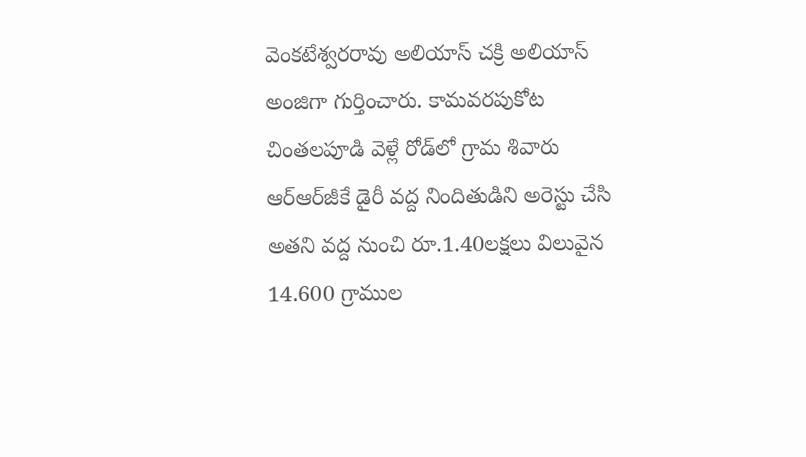వెంకటేశ్వరరావు అలియాస్‌ చక్రి అలియాస్‌ అంజిగా గుర్తించారు. కామవరపుకోట చింతలపూడి వెళ్లే రోడ్‌లో గ్రామ శివారు ఆర్‌ఆర్‌జీకే డైరీ వద్ద నిందితుడిని అరెస్టు చేసి అతని వద్ద నుంచి రూ.1.40లక్షలు విలువైన 14.600 గ్రాముల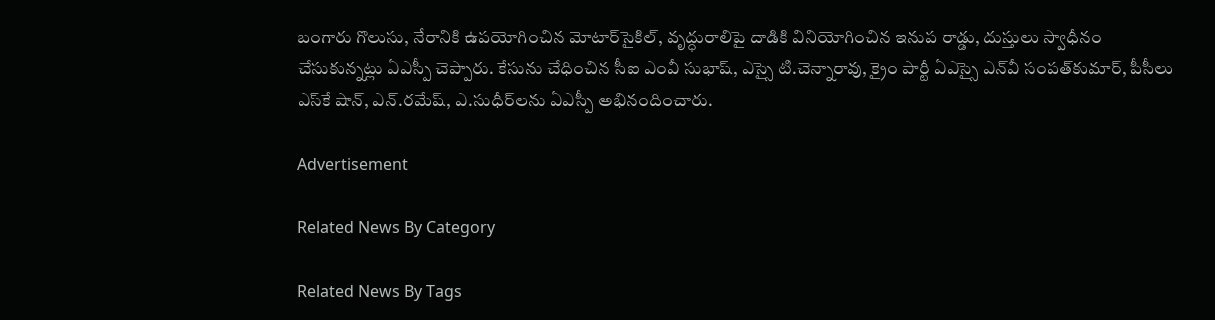బంగారు గొలుసు, నేరానికి ఉపయోగించిన మోటార్‌సైకిల్‌, వృద్ధురాలిపై దాడికి వినియోగించిన ఇనుప రాడ్డు, దుస్తులు స్వాధీనం చేసుకున్నట్లు ఏఎస్పీ చెప్పారు. కేసును చేధించిన సీఐ ఎంవీ సుభాష్‌, ఎస్సై టి.చెన్నారావు, క్రైం పార్టీ ఏఎస్సై ఎన్‌వీ సంపత్‌కుమార్‌, పీసీలు ఎస్‌కే షాన్‌, ఎన్‌.రమేష్‌, ఎ.సుధీర్‌లను ఏఎస్పీ అభినందించారు.

Advertisement

Related News By Category

Related News By Tags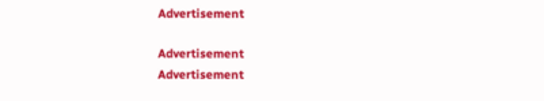Advertisement

Advertisement
Advertisement